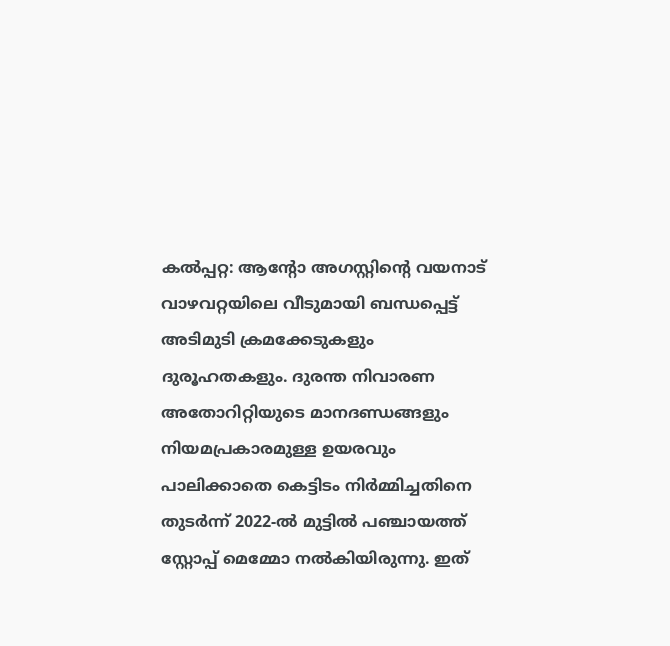കൽപ്പറ്റ: ആന്റോ അഗസ്റ്റിന്റെ വയനാട് വാഴവറ്റയിലെ വീടുമായി ബന്ധപ്പെട്ട് അടിമുടി ക്രമക്കേടുകളും ദുരൂഹതകളും. ദുരന്ത നിവാരണ അതോറിറ്റിയുടെ മാനദണ്ഡങ്ങളും നിയമപ്രകാരമുള്ള ഉയരവും പാലിക്കാതെ കെട്ടിടം നിർമ്മിച്ചതിനെ തുടർന്ന് 2022-ൽ മുട്ടിൽ പഞ്ചായത്ത് സ്റ്റോപ്പ് മെമ്മോ നൽകിയിരുന്നു. ഇത്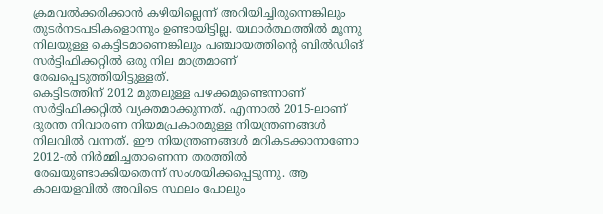ക്രമവൽക്കരിക്കാൻ കഴിയില്ലെന്ന് അറിയിച്ചിരുന്നെങ്കിലും തുടർനടപടികളൊന്നും ഉണ്ടായിട്ടില്ല. യഥാർത്ഥത്തിൽ മൂന്നു നിലയുള്ള കെട്ടിടമാണെങ്കിലും പഞ്ചായത്തിന്റെ ബിൽഡിങ് സർട്ടിഫിക്കറ്റിൽ ഒരു നില മാത്രമാണ് രേഖപ്പെടുത്തിയിട്ടുള്ളത്.
കെട്ടിടത്തിന് 2012 മുതലുള്ള പഴക്കമുണ്ടെന്നാണ് സർട്ടിഫിക്കറ്റിൽ വ്യക്തമാക്കുന്നത്. എന്നാൽ 2015-ലാണ് ദുരന്ത നിവാരണ നിയമപ്രകാരമുള്ള നിയന്ത്രണങ്ങൾ നിലവിൽ വന്നത്. ഈ നിയന്ത്രണങ്ങൾ മറികടക്കാനാണോ 2012-ൽ നിർമ്മിച്ചതാണെന്ന തരത്തിൽ രേഖയുണ്ടാക്കിയതെന്ന് സംശയിക്കപ്പെടുന്നു. ആ കാലയളവിൽ അവിടെ സ്ഥലം പോലും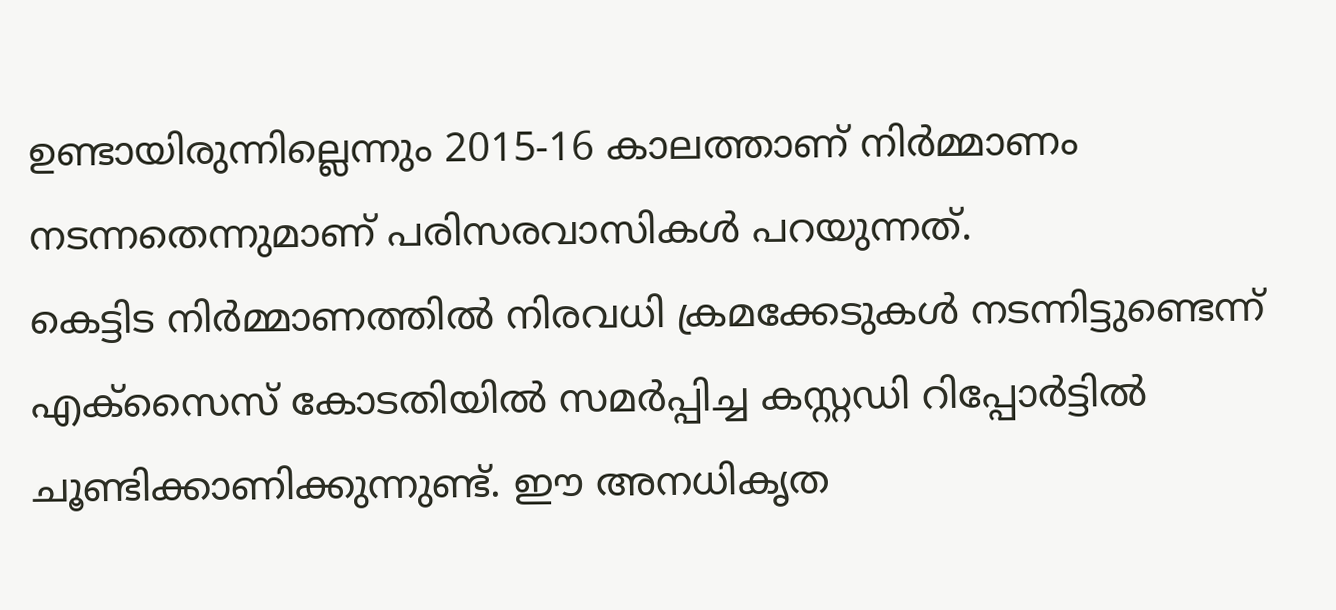ഉണ്ടായിരുന്നില്ലെന്നും 2015-16 കാലത്താണ് നിർമ്മാണം നടന്നതെന്നുമാണ് പരിസരവാസികൾ പറയുന്നത്.
കെട്ടിട നിർമ്മാണത്തിൽ നിരവധി ക്രമക്കേടുകൾ നടന്നിട്ടുണ്ടെന്ന് എക്സൈസ് കോടതിയിൽ സമർപ്പിച്ച കസ്റ്റഡി റിപ്പോർട്ടിൽ ചൂണ്ടിക്കാണിക്കുന്നുണ്ട്. ഈ അനധികൃത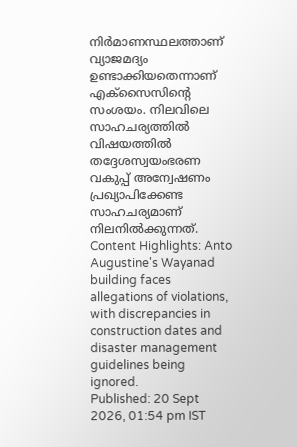നിർമാണസ്ഥലത്താണ് വ്യാജമദ്യം ഉണ്ടാക്കിയതെന്നാണ് എക്സൈസിന്റെ സംശയം. നിലവിലെ സാഹചര്യത്തിൽ വിഷയത്തിൽ തദ്ദേശസ്വയംഭരണ വകുപ്പ് അന്വേഷണം പ്രഖ്യാപിക്കേണ്ട സാഹചര്യമാണ് നിലനിൽക്കുന്നത്.
Content Highlights: Anto Augustine's Wayanad building faces allegations of violations, with discrepancies in construction dates and disaster management guidelines being ignored.
Published: 20 Sept 2026, 01:54 pm IST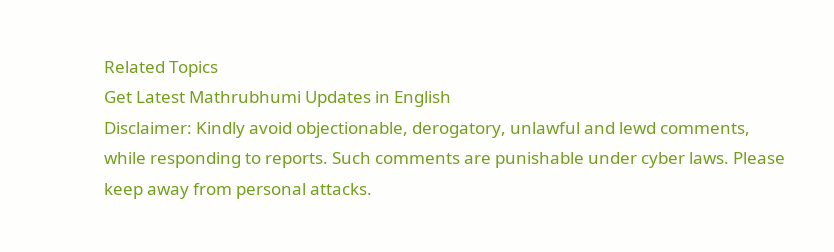Related Topics
Get Latest Mathrubhumi Updates in English
Disclaimer: Kindly avoid objectionable, derogatory, unlawful and lewd comments, while responding to reports. Such comments are punishable under cyber laws. Please keep away from personal attacks.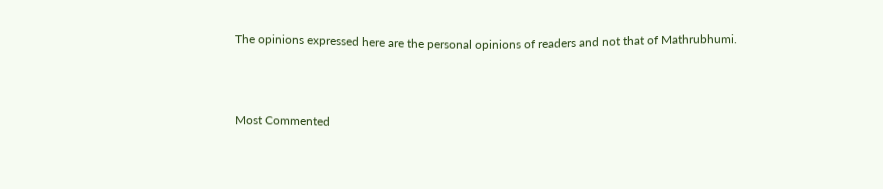The opinions expressed here are the personal opinions of readers and not that of Mathrubhumi.



Most Commented